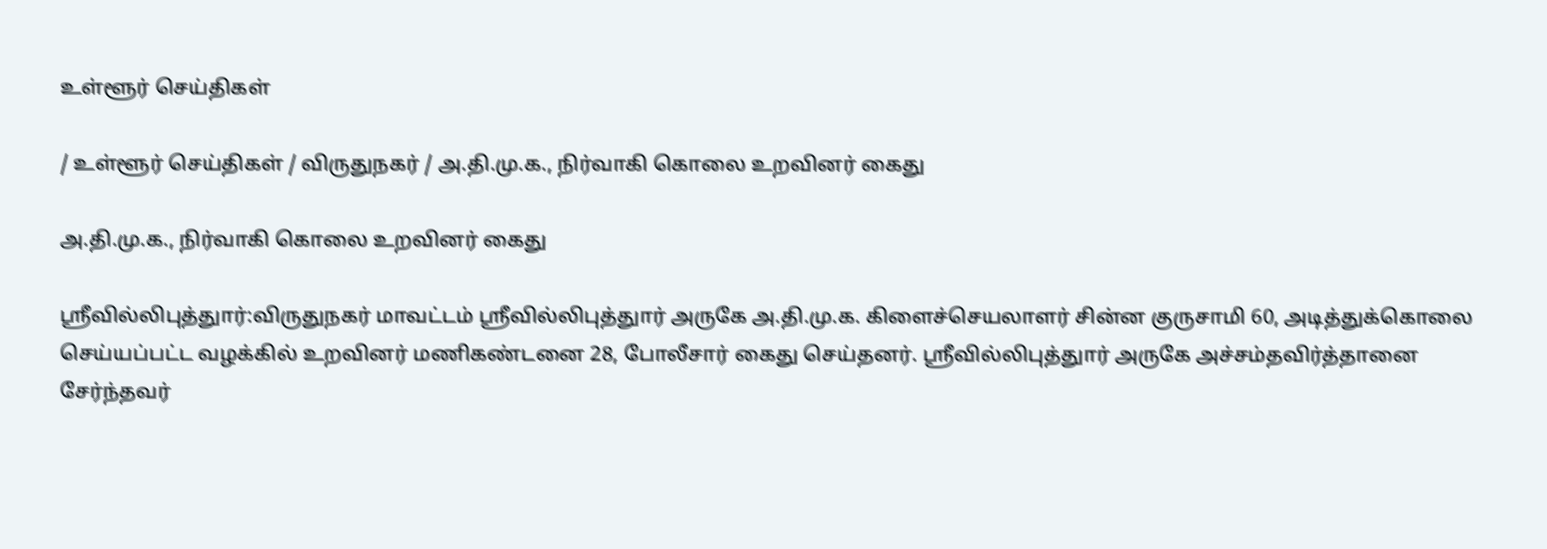உள்ளூர் செய்திகள்

/ உள்ளூர் செய்திகள் / விருதுநகர் / அ.தி.மு.க., நிர்வாகி கொலை உறவினர் கைது

அ.தி.மு.க., நிர்வாகி கொலை உறவினர் கைது

ஸ்ரீவில்லிபுத்துார்:விருதுநகர் மாவட்டம் ஸ்ரீவில்லிபுத்துார் அருகே அ.தி.மு.க. கிளைச்செயலாளர் சின்ன குருசாமி 60, அடித்துக்கொலை செய்யப்பட்ட வழக்கில் உறவினர் மணிகண்டனை 28, போலீசார் கைது செய்தனர். ஸ்ரீவில்லிபுத்துார் அருகே அச்சம்தவிர்த்தானை சேர்ந்தவர்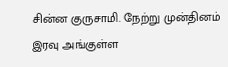சின்ன குருசாமி. நேற்று முன்தினம் இரவு அங்குள்ள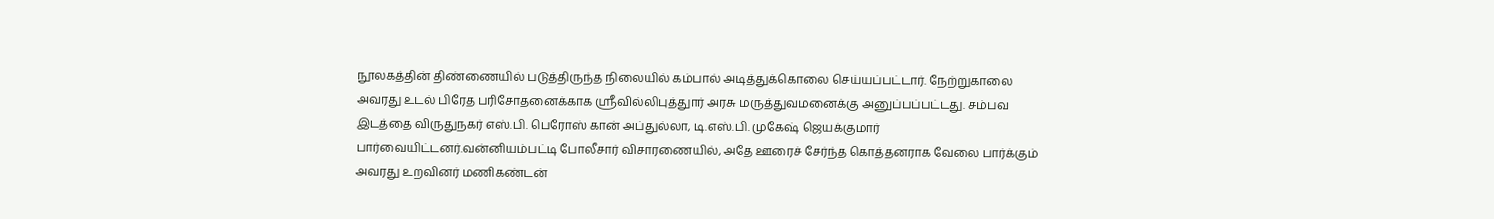நூலகத்தின் திண்ணையில் படுத்திருந்த நிலையில் கம்பால் அடித்துக்கொலை செய்யப்பட்டார். நேற்றுகாலை அவரது உடல் பிரேத பரிசோதனைக்காக ஸ்ரீவில்லிபுத்துார் அரசு மருத்துவமனைக்கு அனுப்பப்பட்டது. சம்பவ இடத்தை விருதுநகர் எஸ்.பி. பெரோஸ் கான் அப்துல்லா, டி.எஸ்.பி. முகேஷ் ஜெயக்குமார் பார்வையிட்டனர்.வன்னியம்பட்டி போலீசார் விசாரணையில், அதே ஊரைச் சேர்ந்த கொத்தனராக வேலை பார்க்கும் அவரது உறவினர் மணிகண்டன்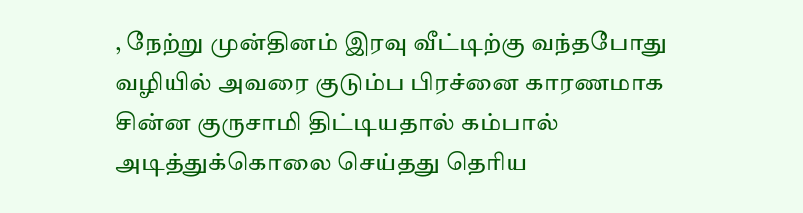, நேற்று முன்தினம் இரவு வீட்டிற்கு வந்தபோது வழியில் அவரை குடும்ப பிரச்னை காரணமாக சின்ன குருசாமி திட்டியதால் கம்பால் அடித்துக்கொலை செய்தது தெரிய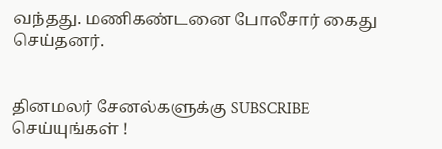வந்தது. மணிகண்டனை போலீசார் கைது செய்தனர்.


தினமலர் சேனல்களுக்கு SUBSCRIBE செய்யுங்கள் !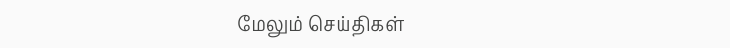மேலும் செய்திகள்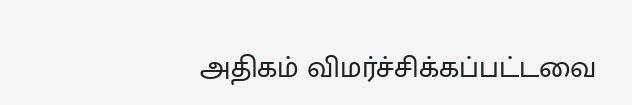அதிகம் விமர்ச்சிக்கப்பட்டவை